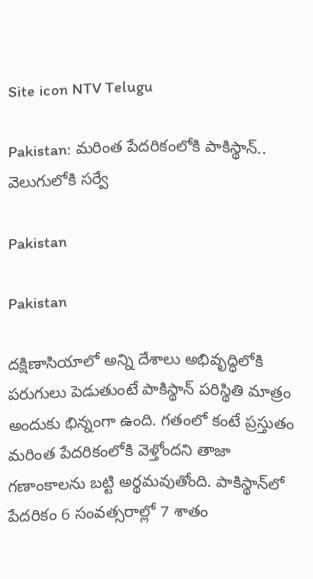Site icon NTV Telugu

Pakistan: మరింత పేదరికంలోకి పాకిస్థాన్.. వెలుగులోకి సర్వే

Pakistan

Pakistan

దక్షిణాసియాలో అన్ని దేశాలు అభివృద్ధిలోకి పరుగులు పెడుతుంటే పాకిస్థాన్ పరిస్థితి మాత్రం అందుకు భిన్నంగా ఉంది. గతంలో కంటే ప్రస్తుతం మరింత పేదరికంలోకి వెళ్తోందని తాజా గణాంకాలను బట్టి అర్థమవుతోంది. పాకిస్థాన్‌లో పేదరికం 6 సంవత్సరాల్లో 7 శాతం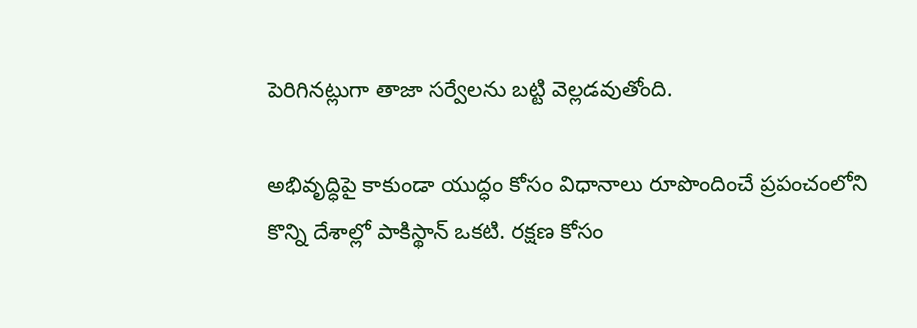పెరిగినట్లుగా తాజా సర్వేలను బట్టి వెల్లడవుతోంది.

అభివృద్ధిపై కాకుండా యుద్ధం కోసం విధానాలు రూపొందించే ప్రపంచంలోని కొన్ని దేశాల్లో పాకిస్థాన్ ఒకటి. రక్షణ కోసం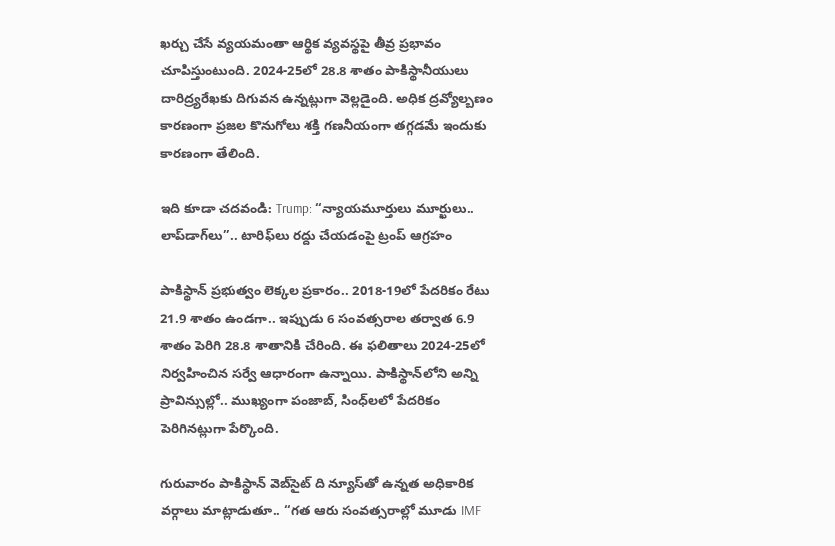ఖర్చు చేసే వ్యయమంతా ఆర్థిక వ్యవస్థపై తీవ్ర ప్రభావం చూపిస్తుంటుంది. 2024-25లో 28.8 శాతం పాకిస్థానీయులు దారిద్ర్యరేఖకు దిగువన ఉన్నట్లుగా వెల్లడైంది. అధిక ద్రవ్యోల్బణం కారణంగా ప్రజల కొనుగోలు శక్తి గణనీయంగా తగ్గడమే ఇందుకు కారణంగా తేలింది.

ఇది కూడా చదవండి: Trump: ‘‘న్యాయమూర్తులు మూర్ఖులు.. లాప్‌‌డాగ్‌లు’’.. టారిఫ్‌లు రద్దు చేయడంపై ట్రంప్ ఆగ్రహం

పాకిస్థాన్ ప్రభుత్వం లెక్కల ప్రకారం.. 2018-19లో పేదరికం రేటు 21.9 శాతం ఉండగా.. ఇప్పుడు 6 సంవత్సరాల తర్వాత 6.9 శాతం పెరిగి 28.8 శాతానికి చేరింది. ఈ ఫలితాలు 2024-25లో నిర్వహించిన సర్వే ఆధారంగా ఉన్నాయి. పాకిస్థాన్‌లోని అన్ని ప్రావిన్సుల్లో.. ముఖ్యంగా పంజాబ్, సింధ్‌లలో పేదరికం పెరిగినట్లుగా పేర్కొంది.

గురువారం పాకిస్థాన్ వెబ్‌సైట్ ది న్యూస్‌తో ఉన్నత అధికారిక వర్గాలు మాట్లాడుతూ.. ‘‘గత ఆరు సంవత్సరాల్లో మూడు IMF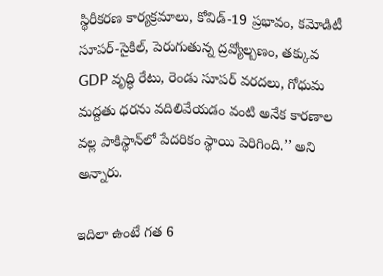స్థిరీకరణ కార్యక్రమాలు, కోవిడ్-19 ప్రభావం, కమోడిటీ సూపర్-సైకిల్, పెరుగుతున్న ద్రవ్యోల్బణం, తక్కువ GDP వృద్ధి రేటు, రెండు సూపర్ వరదలు, గోధుమ మద్దతు ధరను వదిలివేయడం వంటి అనేక కారణాల వల్ల పాకిస్థాన్‌లో పేదరికం స్థాయి పెరిగింది.’’ అని అన్నారు.

ఇదిలా ఉంటే గత 6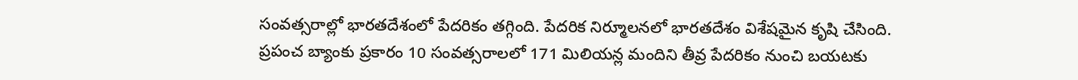సంవత్సరాల్లో భారతదేశంలో పేదరికం తగ్గింది. పేదరిక నిర్మూలనలో భారతదేశం విశేషమైన కృషి చేసింది. ప్రపంచ బ్యాంకు ప్రకారం 10 సంవత్సరాలలో 171 మిలియన్ల మందిని తీవ్ర పేదరికం నుంచి బయటకు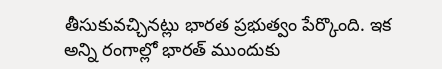తీసుకువచ్చినట్లు భారత ప్రభుత్వం పేర్కొంది. ఇక అన్ని రంగాల్లో భారత్ ముందుకు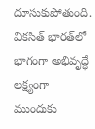దూసుకుపోతుంది. వికసిత్ భారత్‌లో భాగంగా అభివృద్ధే లక్ష్యంగా ముందుకు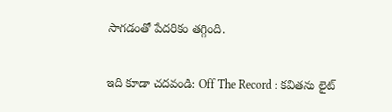సాగడంతో పేదరికం తగ్గింది.

ఇది కూడా చదవండి: Off The Record : కవితను లైట్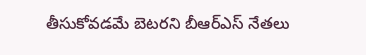తీసుకోవడమే బెటరని బీఆర్ఎస్ నేతలు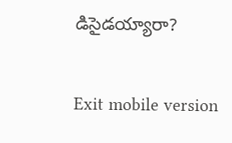డిసైడయ్యారా?

Exit mobile version